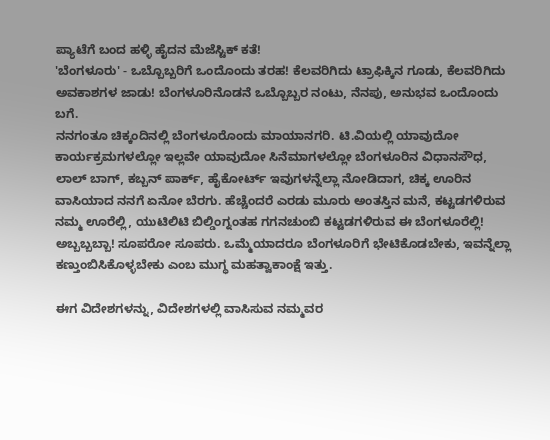ಪ್ಯಾಟೆಗೆ ಬಂದ ಹಳ್ಳಿ ಹೈದನ ಮೆಜೆಸ್ಟಿಕ್ ಕತೆ!
'ಬೆಂಗಳೂರು' - ಒಬ್ಬೊಬ್ಬರಿಗೆ ಒಂದೊಂದು ತರಹ! ಕೆಲವರಿಗಿದು ಟ್ರಾಫಿಕ್ಕಿನ ಗೂಡು, ಕೆಲವರಿಗಿದು ಅವಕಾಶಗಳ ಜಾಡು! ಬೆಂಗಳೂರಿನೊಡನೆ ಒಬ್ಬೊಬ್ಬರ ನಂಟು, ನೆನಪು, ಅನುಭವ ಒಂದೊಂದು ಬಗೆ.
ನನಗಂತೂ ಚಿಕ್ಕಂದಿನಲ್ಲಿ ಬೆಂಗಳೂರೊಂದು ಮಾಯಾನಗರಿ. ಟಿ.ವಿಯಲ್ಲಿ ಯಾವುದೋ ಕಾರ್ಯಕ್ರಮಗಳಲ್ಲೋ ಇಲ್ಲವೇ ಯಾವುದೋ ಸಿನೆಮಾಗಳಲ್ಲೋ ಬೆಂಗಳೂರಿನ ವಿಧಾನಸೌಧ, ಲಾಲ್ ಬಾಗ್, ಕಬ್ಬನ್ ಪಾರ್ಕ್, ಹೈಕೋರ್ಟ್ ಇವುಗಳನ್ನೆಲ್ಲಾ ನೋಡಿದಾಗ, ಚಿಕ್ಕ ಊರಿನ ವಾಸಿಯಾದ ನನಗೆ ಏನೋ ಬೆರಗು. ಹೆಚ್ಚೆಂದರೆ ಎರಡು ಮೂರು ಅಂತಸ್ತಿನ ಮನೆ, ಕಟ್ಟಡಗಳಿರುವ ನಮ್ಮ ಊರೆಲ್ಲಿ, ಯುಟಿಲಿಟಿ ಬಿಲ್ಡಿಂಗ್ನಂತಹ ಗಗನಚುಂಬಿ ಕಟ್ಟಡಗಳಿರುವ ಈ ಬೆಂಗಳೂರೆಲ್ಲಿ! ಅಬ್ಬಬ್ಬಬ್ಬಾ! ಸೂಪರೋ ಸೂಪರು. ಒಮ್ಮೆಯಾದರೂ ಬೆಂಗಳೂರಿಗೆ ಭೇಟಿಕೊಡಬೇಕು, ಇವನ್ನೆಲ್ಲಾ ಕಣ್ತುಂಬಿಸಿಕೊಳ್ಳಬೇಕು ಎಂಬ ಮುಗ್ಧ ಮಹತ್ವಾಕಾಂಕ್ಷೆ ಇತ್ತು.

ಈಗ ವಿದೇಶಗಳನ್ನು, ವಿದೇಶಗಳಲ್ಲಿ ವಾಸಿಸುವ ನಮ್ಮವರ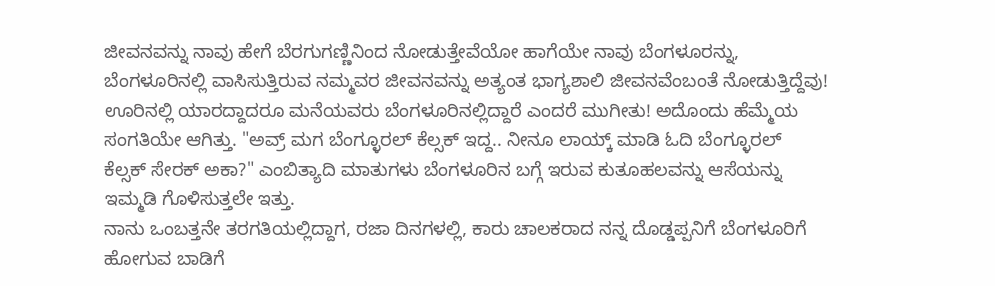ಜೀವನವನ್ನು ನಾವು ಹೇಗೆ ಬೆರಗುಗಣ್ಣಿನಿಂದ ನೋಡುತ್ತೇವೆಯೋ ಹಾಗೆಯೇ ನಾವು ಬೆಂಗಳೂರನ್ನು, ಬೆಂಗಳೂರಿನಲ್ಲಿ ವಾಸಿಸುತ್ತಿರುವ ನಮ್ಮವರ ಜೀವನವನ್ನು ಅತ್ಯಂತ ಭಾಗ್ಯಶಾಲಿ ಜೀವನವೆಂಬಂತೆ ನೋಡುತ್ತಿದ್ದೆವು! ಊರಿನಲ್ಲಿ ಯಾರದ್ದಾದರೂ ಮನೆಯವರು ಬೆಂಗಳೂರಿನಲ್ಲಿದ್ದಾರೆ ಎಂದರೆ ಮುಗೀತು! ಅದೊಂದು ಹೆಮ್ಮೆಯ ಸಂಗತಿಯೇ ಆಗಿತ್ತು. "ಅವ್ರ್ ಮಗ ಬೆಂಗ್ಳೂರಲ್ ಕೆಲ್ಸಕ್ ಇದ್ದ.. ನೀನೂ ಲಾಯ್ಕ್ ಮಾಡಿ ಓದಿ ಬೆಂಗ್ಳೂರಲ್ ಕೆಲ್ಸಕ್ ಸೇರಕ್ ಅಕಾ?" ಎಂಬಿತ್ಯಾದಿ ಮಾತುಗಳು ಬೆಂಗಳೂರಿನ ಬಗ್ಗೆ ಇರುವ ಕುತೂಹಲವನ್ನು ಆಸೆಯನ್ನು ಇಮ್ಮಡಿ ಗೊಳಿಸುತ್ತಲೇ ಇತ್ತು.
ನಾನು ಒಂಬತ್ತನೇ ತರಗತಿಯಲ್ಲಿದ್ದಾಗ, ರಜಾ ದಿನಗಳಲ್ಲಿ, ಕಾರು ಚಾಲಕರಾದ ನನ್ನ ದೊಡ್ಡಪ್ಪನಿಗೆ ಬೆಂಗಳೂರಿಗೆ ಹೋಗುವ ಬಾಡಿಗೆ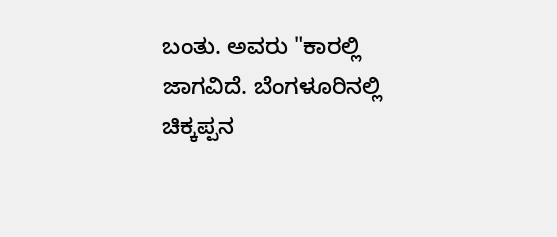ಬಂತು. ಅವರು "ಕಾರಲ್ಲಿ ಜಾಗವಿದೆ. ಬೆಂಗಳೂರಿನಲ್ಲಿ ಚಿಕ್ಕಪ್ಪನ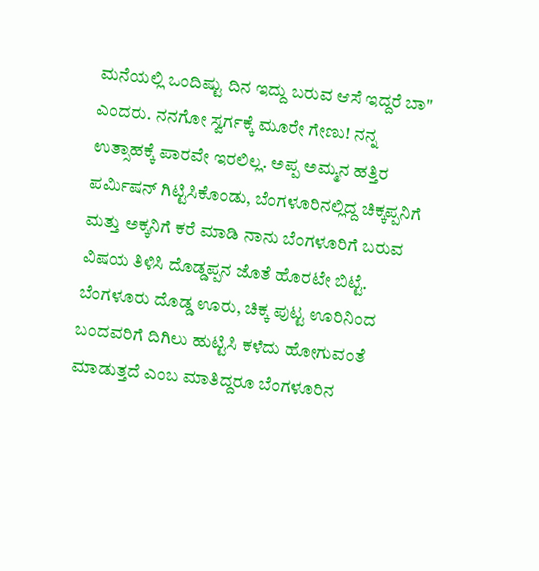ಮನೆಯಲ್ಲಿ ಒಂದಿಷ್ಟು ದಿನ ಇದ್ದು ಬರುವ ಆಸೆ ಇದ್ದರೆ ಬಾ" ಎಂದರು. ನನಗೋ ಸ್ವರ್ಗಕ್ಕೆ ಮೂರೇ ಗೇಣು! ನನ್ನ ಉತ್ಸಾಹಕ್ಕೆ ಪಾರವೇ ಇರಲಿಲ್ಲ. ಅಪ್ಪ ಅಮ್ಮನ ಹತ್ತಿರ ಪರ್ಮಿಷನ್ ಗಿಟ್ಟಿಸಿಕೊಂಡು, ಬೆಂಗಳೂರಿನಲ್ಲಿದ್ದ ಚಿಕ್ಕಪ್ಪನಿಗೆ ಮತ್ತು ಅಕ್ಕನಿಗೆ ಕರೆ ಮಾಡಿ ನಾನು ಬೆಂಗಳೂರಿಗೆ ಬರುವ ವಿಷಯ ತಿಳಿಸಿ ದೊಡ್ಡಪ್ಪನ ಜೊತೆ ಹೊರಟೇ ಬಿಟ್ಟೆ.
ಬೆಂಗಳೂರು ದೊಡ್ಡ ಊರು, ಚಿಕ್ಕ ಪುಟ್ಟ ಊರಿನಿಂದ ಬಂದವರಿಗೆ ದಿಗಿಲು ಹುಟ್ಟಿಸಿ ಕಳೆದು ಹೋಗುವಂತೆ ಮಾಡುತ್ತದೆ ಎಂಬ ಮಾತಿದ್ದರೂ ಬೆಂಗಳೂರಿನ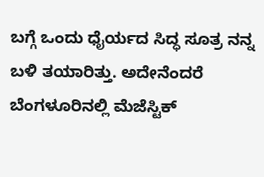ಬಗ್ಗೆ ಒಂದು ಧೈರ್ಯದ ಸಿದ್ಧ ಸೂತ್ರ ನನ್ನ ಬಳಿ ತಯಾರಿತ್ತು. ಅದೇನೆಂದರೆ ಬೆಂಗಳೂರಿನಲ್ಲಿ ಮೆಜೆಸ್ಟಿಕ್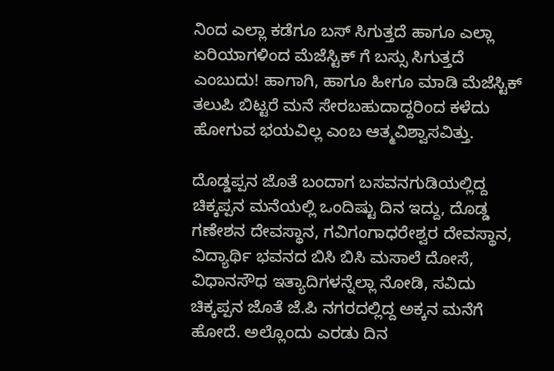ನಿಂದ ಎಲ್ಲಾ ಕಡೆಗೂ ಬಸ್ ಸಿಗುತ್ತದೆ ಹಾಗೂ ಎಲ್ಲಾ ಏರಿಯಾಗಳಿಂದ ಮೆಜೆಸ್ಟಿಕ್ ಗೆ ಬಸ್ಸು ಸಿಗುತ್ತದೆ ಎಂಬುದು! ಹಾಗಾಗಿ, ಹಾಗೂ ಹೀಗೂ ಮಾಡಿ ಮೆಜೆಸ್ಟಿಕ್ ತಲುಪಿ ಬಿಟ್ಟರೆ ಮನೆ ಸೇರಬಹುದಾದ್ದರಿಂದ ಕಳೆದು ಹೋಗುವ ಭಯವಿಲ್ಲ ಎಂಬ ಆತ್ಮವಿಶ್ವಾಸವಿತ್ತು.

ದೊಡ್ಡಪ್ಪನ ಜೊತೆ ಬಂದಾಗ ಬಸವನಗುಡಿಯಲ್ಲಿದ್ದ ಚಿಕ್ಕಪ್ಪನ ಮನೆಯಲ್ಲಿ ಒಂದಿಷ್ಟು ದಿನ ಇದ್ದು, ದೊಡ್ಡ ಗಣೇಶನ ದೇವಸ್ಥಾನ, ಗವಿಗಂಗಾಧರೇಶ್ವರ ದೇವಸ್ಥಾನ, ವಿದ್ಯಾರ್ಥಿ ಭವನದ ಬಿಸಿ ಬಿಸಿ ಮಸಾಲೆ ದೋಸೆ, ವಿಧಾನಸೌಧ ಇತ್ಯಾದಿಗಳನ್ನೆಲ್ಲಾ ನೋಡಿ, ಸವಿದು ಚಿಕ್ಕಪ್ಪನ ಜೊತೆ ಜೆ.ಪಿ ನಗರದಲ್ಲಿದ್ದ ಅಕ್ಕನ ಮನೆಗೆ ಹೋದೆ. ಅಲ್ಲೊಂದು ಎರಡು ದಿನ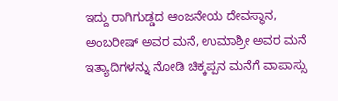ಇದ್ದು ರಾಗಿಗುಡ್ಡದ ಆಂಜನೇಯ ದೇವಸ್ಥಾನ, ಅಂಬರೀಷ್ ಅವರ ಮನೆ, ಉಮಾಶ್ರೀ ಅವರ ಮನೆ ಇತ್ಯಾದಿಗಳನ್ನು ನೋಡಿ ಚಿಕ್ಕಪ್ಪನ ಮನೆಗೆ ವಾಪಾಸ್ಸು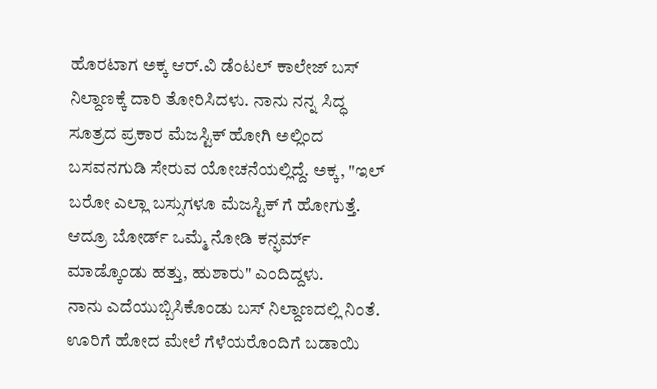ಹೊರಟಾಗ ಅಕ್ಕ ಆರ್.ವಿ ಡೆಂಟಲ್ ಕಾಲೇಜ್ ಬಸ್ ನಿಲ್ದಾಣಕ್ಕೆ ದಾರಿ ತೋರಿಸಿದಳು. ನಾನು ನನ್ನ ಸಿದ್ಧ ಸೂತ್ರದ ಪ್ರಕಾರ ಮೆಜಸ್ಟಿಕ್ ಹೋಗಿ ಅಲ್ಲಿಂದ ಬಸವನಗುಡಿ ಸೇರುವ ಯೋಚನೆಯಲ್ಲಿದ್ದೆ. ಅಕ್ಕ, "ಇಲ್ ಬರೋ ಎಲ್ಲಾ ಬಸ್ಸುಗಳೂ ಮೆಜಸ್ಟಿಕ್ ಗೆ ಹೋಗುತ್ತೆ. ಆದ್ರೂ ಬೋರ್ಡ್ ಒಮ್ಮೆ ನೋಡಿ ಕನ್ಫರ್ಮ್ ಮಾಡ್ಕೊಂಡು ಹತ್ತು, ಹುಶಾರು" ಎಂದಿದ್ದಳು.
ನಾನು ಎದೆಯುಬ್ಬಿಸಿಕೊಂಡು ಬಸ್ ನಿಲ್ದಾಣದಲ್ಲಿ ನಿಂತೆ. ಊರಿಗೆ ಹೋದ ಮೇಲೆ ಗೆಳೆಯರೊಂದಿಗೆ ಬಡಾಯಿ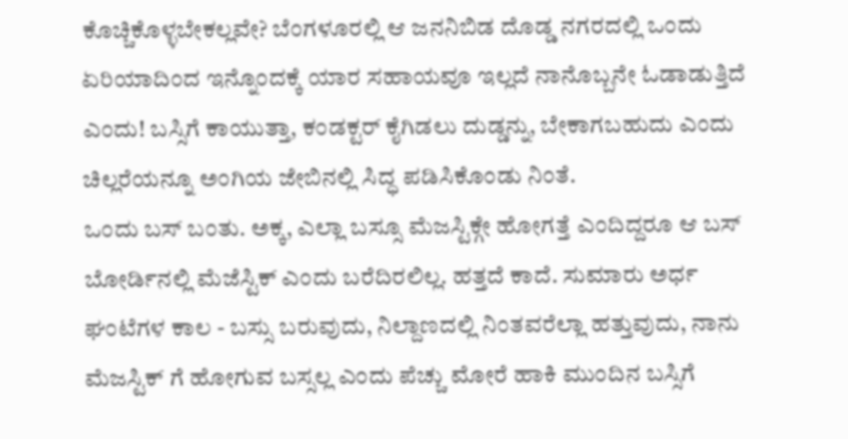ಕೊಚ್ಚಿಕೊಳ್ಳಬೇಕಲ್ಲವೇ? ಬೆಂಗಳೂರಲ್ಲಿ ಆ ಜನನಿಬಿಡ ದೊಡ್ಡ ನಗರದಲ್ಲಿ ಒಂದು ಏರಿಯಾದಿಂದ ಇನ್ನೊಂದಕ್ಕೆ ಯಾರ ಸಹಾಯವೂ ಇಲ್ಲದೆ ನಾನೊಬ್ಬನೇ ಓಡಾಡುತ್ತಿದೆ ಎಂದು! ಬಸ್ಸಿಗೆ ಕಾಯುತ್ತಾ, ಕಂಡಕ್ಟರ್ ಕೈಗಿಡಲು ದುಡ್ಡನ್ನು, ಬೇಕಾಗಬಹುದು ಎಂದು ಚಿಲ್ಲರೆಯನ್ನೂ ಅಂಗಿಯ ಜೇಬಿನಲ್ಲಿ ಸಿದ್ಧ ಪಡಿಸಿಕೊಂಡು ನಿಂತೆ.
ಒಂದು ಬಸ್ ಬಂತು. ಅಕ್ಕ, ಎಲ್ಲಾ ಬಸ್ಸೂ ಮೆಜಸ್ಟಿಕ್ಗೇ ಹೋಗತ್ತೆ ಎಂದಿದ್ದರೂ ಆ ಬಸ್ ಬೋರ್ಡಿನಲ್ಲಿ ಮೆಜೆಸ್ಟಿಕ್ ಎಂದು ಬರೆದಿರಲಿಲ್ಲ. ಹತ್ತದೆ ಕಾದೆ. ಸುಮಾರು ಅರ್ಧ ಘಂಟೆಗಳ ಕಾಲ - ಬಸ್ಸು ಬರುವುದು, ನಿಲ್ದಾಣದಲ್ಲಿ ನಿಂತವರೆಲ್ಲಾ ಹತ್ತುವುದು, ನಾನು ಮೆಜಸ್ಟಿಕ್ ಗೆ ಹೋಗುವ ಬಸ್ಸಲ್ಲ ಎಂದು ಪೆಚ್ಚು ಮೋರೆ ಹಾಕಿ ಮುಂದಿನ ಬಸ್ಸಿಗೆ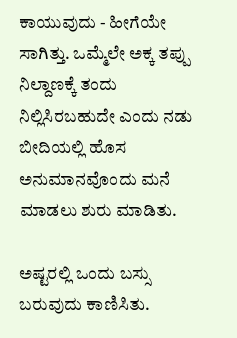ಕಾಯುವುದು - ಹೀಗೆಯೇ ಸಾಗಿತ್ತು. ಒಮ್ಮೆಲೇ ಅಕ್ಕ ತಪ್ಪು ನಿಲ್ದಾಣಕ್ಕೆ ತಂದು ನಿಲ್ಲಿಸಿರಬಹುದೇ ಎಂದು ನಡು ಬೀದಿಯಲ್ಲಿ ಹೊಸ ಅನುಮಾನವೊಂದು ಮನೆ ಮಾಡಲು ಶುರು ಮಾಡಿತು.

ಅಷ್ಟರಲ್ಲಿ ಒಂದು ಬಸ್ಸು ಬರುವುದು ಕಾಣಿಸಿತು.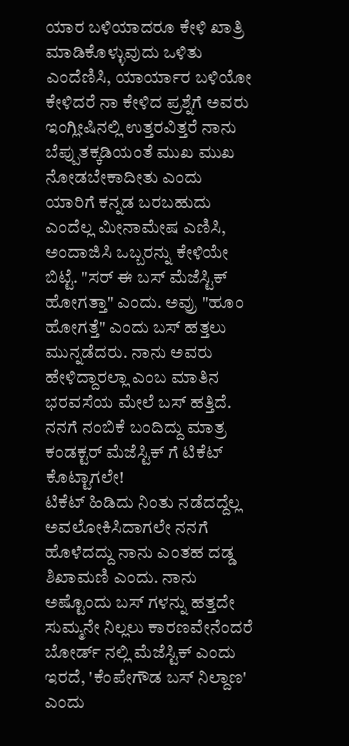ಯಾರ ಬಳಿಯಾದರೂ ಕೇಳಿ ಖಾತ್ರಿ ಮಾಡಿಕೊಳ್ಳುವುದು ಒಳಿತು ಎಂದೆಣಿಸಿ, ಯಾರ್ಯಾರ ಬಳಿಯೋ ಕೇಳಿದರೆ ನಾ ಕೇಳಿದ ಪ್ರಶ್ನೆಗೆ ಅವರು ಇಂಗ್ಲೀಷಿನಲ್ಲಿ ಉತ್ತರವಿತ್ತರೆ ನಾನು ಬೆಪ್ಪುತಕ್ಕಡಿಯಂತೆ ಮುಖ ಮುಖ ನೋಡಬೇಕಾದೀತು ಎಂದು ಯಾರಿಗೆ ಕನ್ನಡ ಬರಬಹುದು ಎಂದೆಲ್ಲ ಮೀನಾಮೇಷ ಎಣಿಸಿ, ಅಂದಾಜಿಸಿ ಒಬ್ಬರನ್ನು ಕೇಳಿಯೇ ಬಿಟ್ಟೆ. "ಸರ್ ಈ ಬಸ್ ಮೆಜೆಸ್ಟಿಕ್ ಹೋಗತ್ತಾ" ಎಂದು. ಅವ್ರು "ಹೂಂ ಹೋಗತ್ತೆ" ಎಂದು ಬಸ್ ಹತ್ತಲು ಮುನ್ನಡೆದರು. ನಾನು ಅವರು ಹೇಳಿದ್ದಾರಲ್ಲಾ ಎಂಬ ಮಾತಿನ ಭರವಸೆಯ ಮೇಲೆ ಬಸ್ ಹತ್ತಿದೆ. ನನಗೆ ನಂಬಿಕೆ ಬಂದಿದ್ದು ಮಾತ್ರ ಕಂಡಕ್ಟರ್ ಮೆಜೆಸ್ಟಿಕ್ ಗೆ ಟಿಕೆಟ್ ಕೊಟ್ಟಾಗಲೇ!
ಟಿಕೆಟ್ ಹಿಡಿದು ನಿಂತು ನಡೆದದ್ದೆಲ್ಲ ಅವಲೋಕಿಸಿದಾಗಲೇ ನನಗೆ ಹೊಳೆದದ್ದು ನಾನು ಎಂತಹ ದಡ್ಡ ಶಿಖಾಮಣಿ ಎಂದು. ನಾನು ಅಷ್ಟೊಂದು ಬಸ್ ಗಳನ್ನು ಹತ್ತದೇ ಸುಮ್ಮನೇ ನಿಲ್ಲಲು ಕಾರಣವೇನೆಂದರೆ ಬೋರ್ಡ್ ನಲ್ಲಿ ಮೆಜೆಸ್ಟಿಕ್ ಎಂದು ಇರದೆ, 'ಕೆಂಪೇಗೌಡ ಬಸ್ ನಿಲ್ದಾಣ' ಎಂದು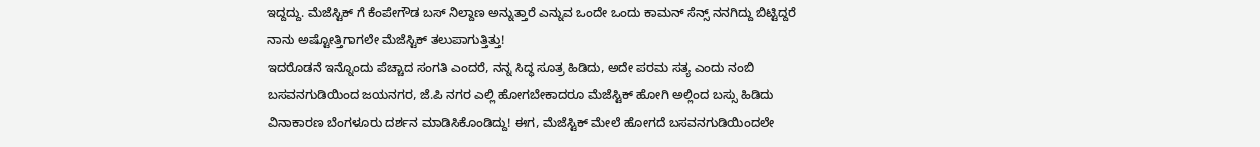ಇದ್ದದ್ದು. ಮೆಜೆಸ್ಟಿಕ್ ಗೆ ಕೆಂಪೇಗೌಡ ಬಸ್ ನಿಲ್ದಾಣ ಅನ್ನುತ್ತಾರೆ ಎನ್ನುವ ಒಂದೇ ಒಂದು ಕಾಮನ್ ಸೆನ್ಸ್ ನನಗಿದ್ದು ಬಿಟ್ಟಿದ್ದರೆ ನಾನು ಅಷ್ಟೋತ್ತಿಗಾಗಲೇ ಮೆಜೆಸ್ಟಿಕ್ ತಲುಪಾಗುತ್ತಿತ್ತು!
ಇದರೊಡನೆ ಇನ್ನೊಂದು ಪೆಚ್ಚಾದ ಸಂಗತಿ ಎಂದರೆ, ನನ್ನ ಸಿದ್ಧ ಸೂತ್ರ ಹಿಡಿದು, ಅದೇ ಪರಮ ಸತ್ಯ ಎಂದು ನಂಬಿ ಬಸವನಗುಡಿಯಿಂದ ಜಯನಗರ, ಜೆ.ಪಿ ನಗರ ಎಲ್ಲಿ ಹೋಗಬೇಕಾದರೂ ಮೆಜೆಸ್ಟಿಕ್ ಹೋಗಿ ಅಲ್ಲಿಂದ ಬಸ್ಸು ಹಿಡಿದು ವಿನಾಕಾರಣ ಬೆಂಗಳೂರು ದರ್ಶನ ಮಾಡಿಸಿಕೊಂಡಿದ್ದು! ಈಗ, ಮೆಜೆಸ್ಟಿಕ್ ಮೇಲೆ ಹೋಗದೆ ಬಸವನಗುಡಿಯಿಂದಲೇ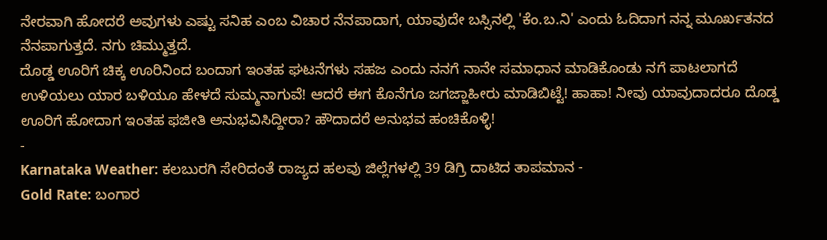ನೇರವಾಗಿ ಹೋದರೆ ಅವುಗಳು ಎಷ್ಟು ಸನಿಹ ಎಂಬ ವಿಚಾರ ನೆನಪಾದಾಗ, ಯಾವುದೇ ಬಸ್ಸಿನಲ್ಲಿ 'ಕೆಂ.ಬ.ನಿ' ಎಂದು ಓದಿದಾಗ ನನ್ನ ಮೂರ್ಖತನದ ನೆನಪಾಗುತ್ತದೆ. ನಗು ಚಿಮ್ಮುತ್ತದೆ.
ದೊಡ್ಡ ಊರಿಗೆ ಚಿಕ್ಕ ಊರಿನಿಂದ ಬಂದಾಗ ಇಂತಹ ಘಟನೆಗಳು ಸಹಜ ಎಂದು ನನಗೆ ನಾನೇ ಸಮಾಧಾನ ಮಾಡಿಕೊಂಡು ನಗೆ ಪಾಟಲಾಗದೆ ಉಳಿಯಲು ಯಾರ ಬಳಿಯೂ ಹೇಳದೆ ಸುಮ್ಮನಾಗುವೆ! ಆದರೆ ಈಗ ಕೊನೆಗೂ ಜಗಜ್ಜಾಹೀರು ಮಾಡಿಬಿಟ್ಟೆ! ಹಾಹಾ! ನೀವು ಯಾವುದಾದರೂ ದೊಡ್ಡ ಊರಿಗೆ ಹೋದಾಗ ಇಂತಹ ಫಜೀತಿ ಅನುಭವಿಸಿದ್ದೀರಾ? ಹೌದಾದರೆ ಅನುಭವ ಹಂಚಿಕೊಳ್ಳಿ!
-
Karnataka Weather: ಕಲಬುರಗಿ ಸೇರಿದಂತೆ ರಾಜ್ಯದ ಹಲವು ಜಿಲ್ಲೆಗಳಲ್ಲಿ 39 ಡಿಗ್ರಿ ದಾಟಿದ ತಾಪಮಾನ -
Gold Rate: ಬಂಗಾರ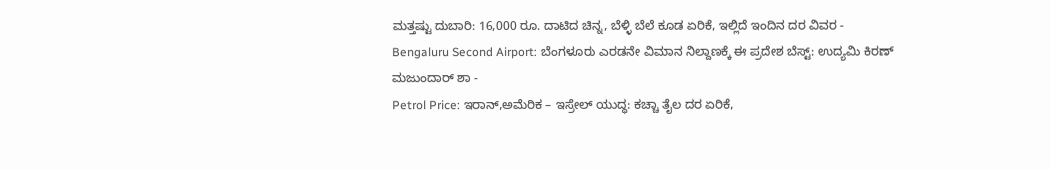ಮತ್ತಷ್ಟು ದುಬಾರಿ: 16,000 ರೂ. ದಾಟಿದ ಚಿನ್ನ, ಬೆಳ್ಳಿ ಬೆಲೆ ಕೂಡ ಏರಿಕೆ, ಇಲ್ಲಿದೆ ಇಂದಿನ ದರ ವಿವರ -
Bengaluru Second Airport: ಬೆಂಗಳೂರು ಎರಡನೇ ವಿಮಾನ ನಿಲ್ದಾಣಕ್ಕೆ ಈ ಪ್ರದೇಶ ಬೆಸ್ಟ್: ಉದ್ಯಮಿ ಕಿರಣ್ ಮಜುಂದಾರ್ ಶಾ -
Petrol Price: ಇರಾನ್,ಅಮೆರಿಕ – ಇಸ್ರೇಲ್ ಯುದ್ಧ: ಕಚ್ಚಾ ತೈಲ ದರ ಏರಿಕೆ,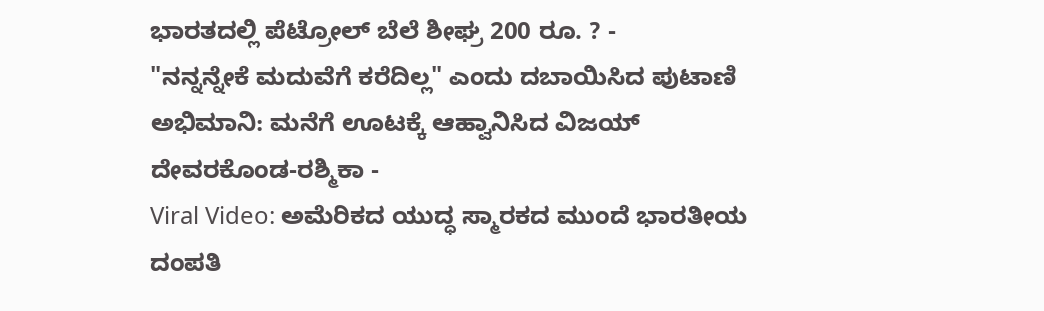ಭಾರತದಲ್ಲಿ ಪೆಟ್ರೋಲ್ ಬೆಲೆ ಶೀಘ್ರ 200 ರೂ. ? -
"ನನ್ನನ್ನೇಕೆ ಮದುವೆಗೆ ಕರೆದಿಲ್ಲ" ಎಂದು ದಬಾಯಿಸಿದ ಪುಟಾಣಿ ಅಭಿಮಾನಿ: ಮನೆಗೆ ಊಟಕ್ಕೆ ಆಹ್ವಾನಿಸಿದ ವಿಜಯ್ ದೇವರಕೊಂಡ-ರಶ್ಮಿಕಾ -
Viral Video: ಅಮೆರಿಕದ ಯುದ್ಧ ಸ್ಮಾರಕದ ಮುಂದೆ ಭಾರತೀಯ ದಂಪತಿ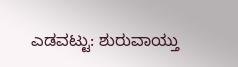ಎಡವಟ್ಟು: ಶುರುವಾಯ್ತು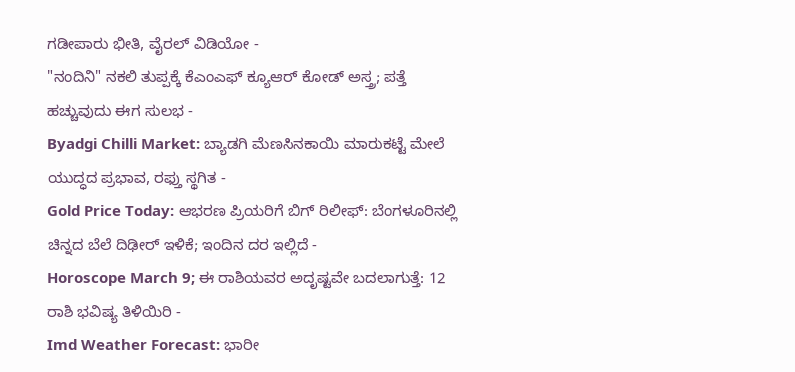ಗಡೀಪಾರು ಭೀತಿ, ವೈರಲ್ ವಿಡಿಯೋ -
"ನಂದಿನಿ" ನಕಲಿ ತುಪ್ಪಕ್ಕೆ ಕೆಎಂಎಫ್ ಕ್ಯೂಆರ್ ಕೋಡ್ ಅಸ್ತ್ರ; ಪತ್ತೆ ಹಚ್ಚುವುದು ಈಗ ಸುಲಭ -
Byadgi Chilli Market: ಬ್ಯಾಡಗಿ ಮೆಣಸಿನಕಾಯಿ ಮಾರುಕಟ್ಟೆ ಮೇಲೆ ಯುದ್ಧದ ಪ್ರಭಾವ, ರಫ್ತು ಸ್ಥಗಿತ -
Gold Price Today: ಆಭರಣ ಪ್ರಿಯರಿಗೆ ಬಿಗ್ ರಿಲೀಫ್: ಬೆಂಗಳೂರಿನಲ್ಲಿ ಚಿನ್ನದ ಬೆಲೆ ದಿಢೀರ್ ಇಳಿಕೆ; ಇಂದಿನ ದರ ಇಲ್ಲಿದೆ -
Horoscope March 9; ಈ ರಾಶಿಯವರ ಅದೃಷ್ಟವೇ ಬದಲಾಗುತ್ತೆ: 12 ರಾಶಿ ಭವಿಷ್ಯ ತಿಳಿಯಿರಿ -
Imd Weather Forecast: ಭಾರೀ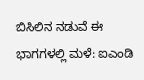ಬಿಸಿಲಿನ ನಡುವೆ ಈ ಭಾಗಗಳಲ್ಲಿ ಮಳೆ: ಐಎಂಡಿ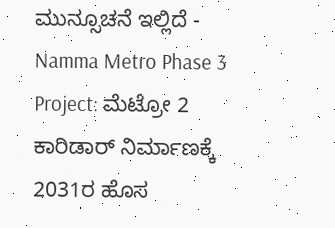ಮುನ್ಸೂಚನೆ ಇಲ್ಲಿದೆ -
Namma Metro Phase 3 Project: ಮೆಟ್ರೋ 2 ಕಾರಿಡಾರ್ ನಿರ್ಮಾಣಕ್ಕೆ 2031ರ ಹೊಸ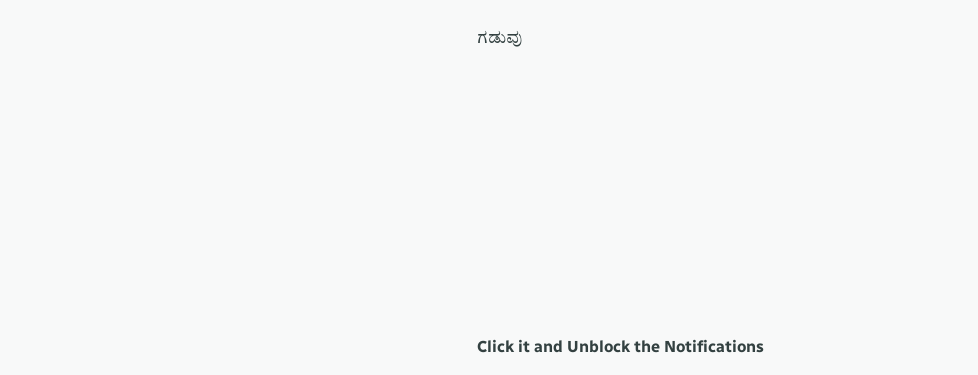ಗಡುವು












Click it and Unblock the Notifications